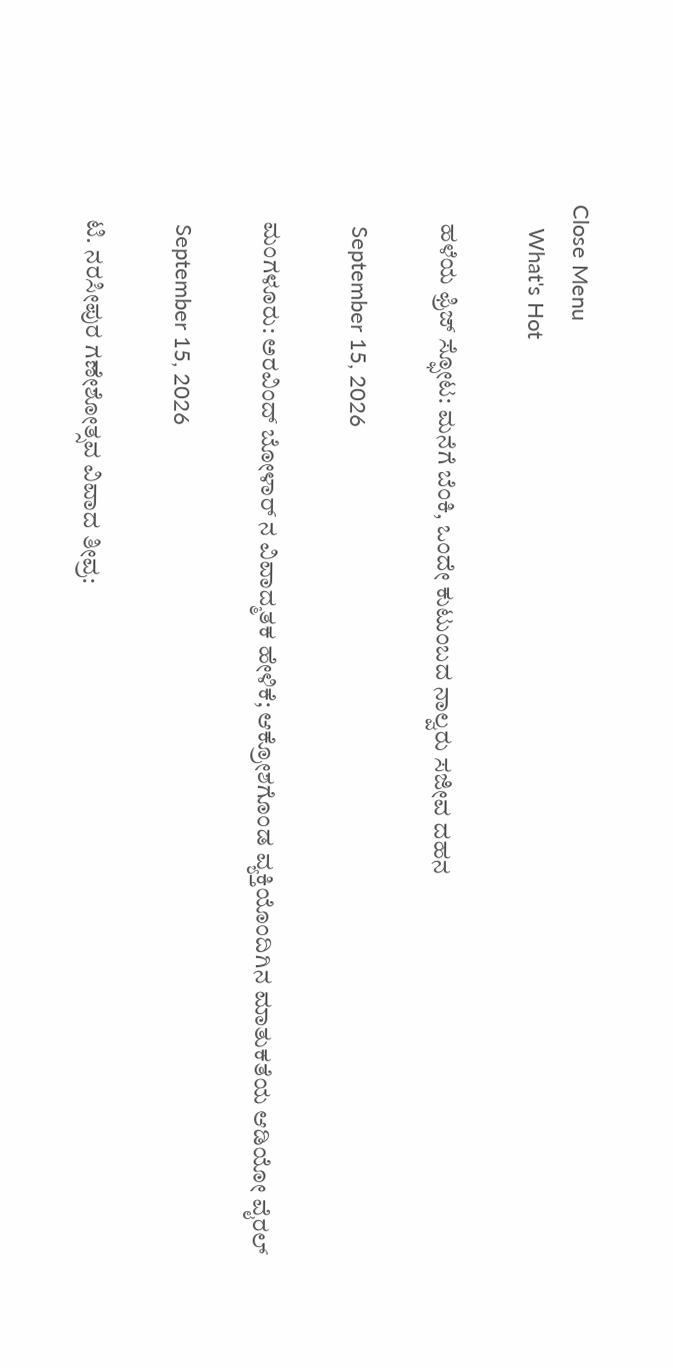Close Menu
    What's Hot

    ಹಳೆಯ ಫ್ರಿಜ್ ಸ್ಫೋಟ: ಮನೆಗೆ ಬೆಂಕಿ, ಒಂದೇ ಕುಟುಂಬದ ನಾಲ್ವರು ಸಜೀವ ದಹನ

    September 15, 2026

    ಮಂಗಳೂರು: ಅರವಿಂದ್ ಬೋಳಾರ್ ನ ವಿವಾದ್ಮತಕ ಹೇಳಿಕೆ; ಆಕ್ರೋಶಗೊಂಡ ವ್ಯಕ್ತಿಯೊಂದಿಗಿನ ಮಾತುಕತೆಯ ಆಡಿಯೋ ವೈರಲ್

    September 15, 2026

    ಟಿ. ನರಸೀಪುರ ಗಣೇಶೋತ್ಸವ ವಿವಾದ ತೀವ್ರ: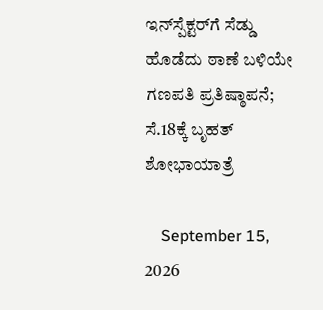ಇನ್‌ಸ್ಪೆಕ್ಟರ್‌ಗೆ ಸೆಡ್ಡು ಹೊಡೆದು ಠಾಣೆ ಬಳಿಯೇ ಗಣಪತಿ ಪ್ರತಿಷ್ಠಾಪನೆ; ಸೆ.18ಕ್ಕೆ ಬೃಹತ್ ಶೋಭಾಯಾತ್ರೆ

    September 15, 2026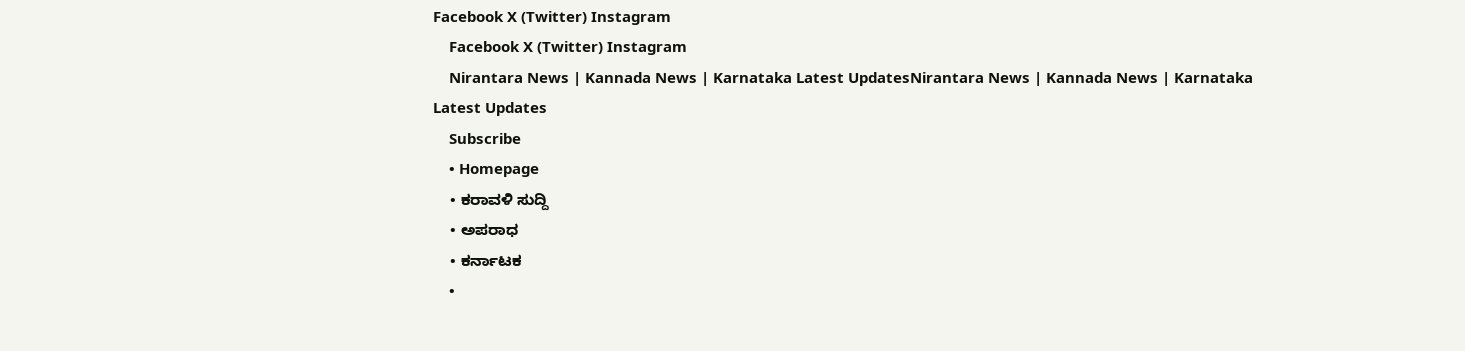Facebook X (Twitter) Instagram
    Facebook X (Twitter) Instagram
    Nirantara News | Kannada News | Karnataka Latest UpdatesNirantara News | Kannada News | Karnataka Latest Updates
    Subscribe
    • Homepage
    • ಕರಾವಳಿ ಸುದ್ದಿ
    • ಅಪರಾಧ
    • ಕರ್ನಾಟಕ
    •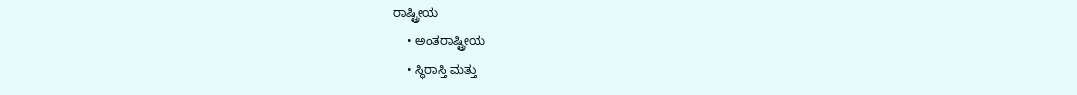ರಾಷ್ಟ್ರೀಯ
    • ಅಂತರಾಷ್ಟ್ರೀಯ
    • ಸ್ಥಿರಾಸ್ತಿ ಮತ್ತು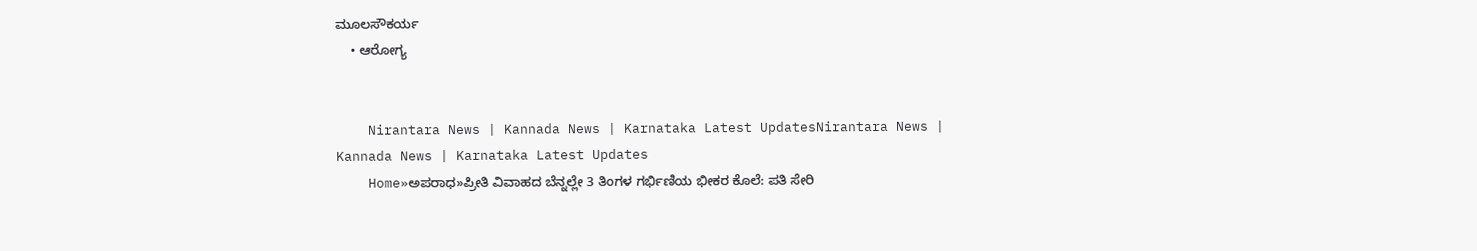ಮೂಲಸೌಕರ್ಯ
    • ಆರೋಗ್ಯ


    Nirantara News | Kannada News | Karnataka Latest UpdatesNirantara News | Kannada News | Karnataka Latest Updates
    Home»ಅಪರಾಧ»ಪ್ರೀತಿ ವಿವಾಹದ ಬೆನ್ನಲ್ಲೇ 3 ತಿಂಗಳ ಗರ್ಭಿಣಿಯ ಭೀಕರ ಕೊಲೆ: ಪತಿ ಸೇರಿ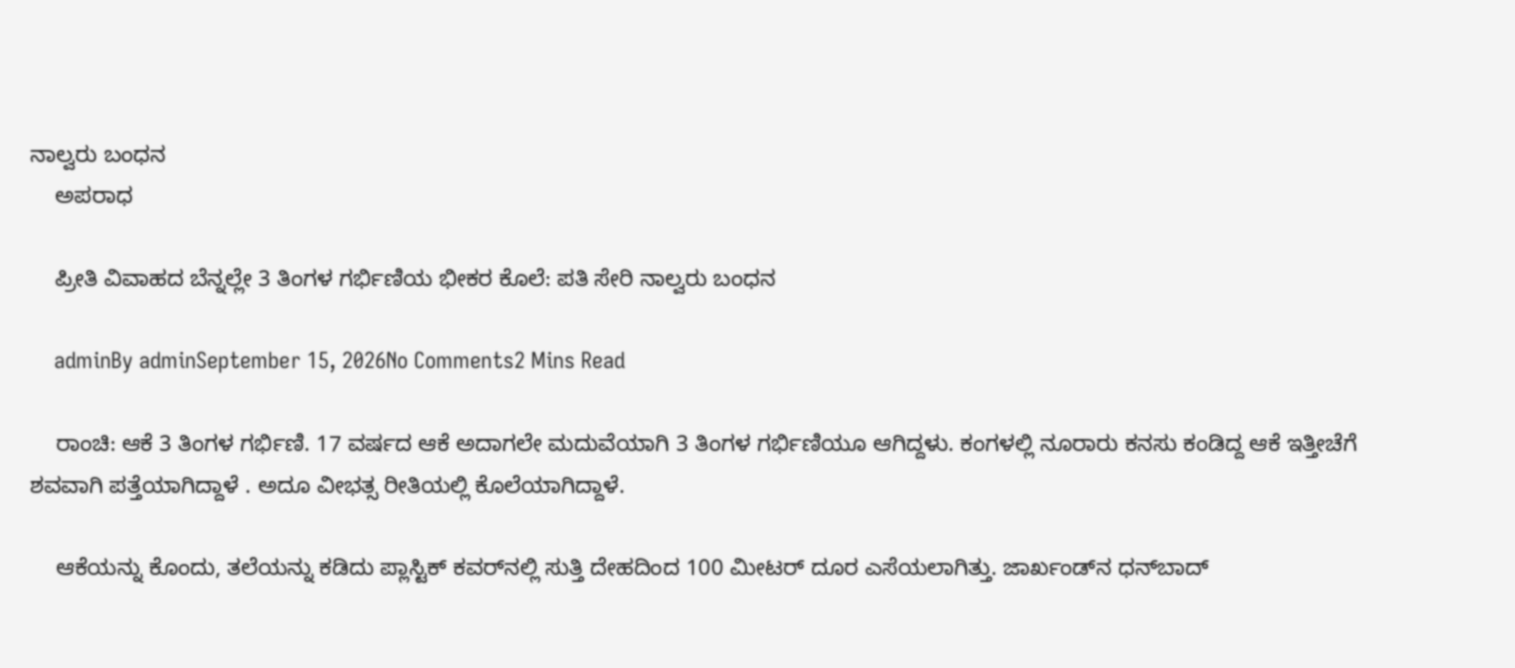ನಾಲ್ವರು ಬಂಧನ
    ಅಪರಾಧ

    ಪ್ರೀತಿ ವಿವಾಹದ ಬೆನ್ನಲ್ಲೇ 3 ತಿಂಗಳ ಗರ್ಭಿಣಿಯ ಭೀಕರ ಕೊಲೆ: ಪತಿ ಸೇರಿ ನಾಲ್ವರು ಬಂಧನ

    adminBy adminSeptember 15, 2026No Comments2 Mins Read

    ರಾಂಚಿ: ಆಕೆ 3 ತಿಂಗಳ ಗರ್ಭಿಣಿ. 17 ವರ್ಷದ ಆಕೆ ಅದಾಗಲೇ ಮದುವೆಯಾಗಿ 3 ತಿಂಗಳ ಗರ್ಭಿಣಿಯೂ ಆಗಿದ್ದಳು. ಕಂಗಳಲ್ಲಿ ನೂರಾರು ಕನಸು ಕಂಡಿದ್ದ ಆಕೆ ಇತ್ತೀಚೆಗೆ ಶವವಾಗಿ ಪತ್ತೆಯಾಗಿದ್ದಾಳೆ . ಅದೂ ವೀಭತ್ಸ ರೀತಿಯಲ್ಲಿ ಕೊಲೆಯಾಗಿದ್ದಾಳೆ.

    ಆಕೆಯನ್ನು ಕೊಂದು, ತಲೆಯನ್ನು ಕಡಿದು ಪ್ಲಾಸ್ಟಿಕ್‌ ಕವರ್‌ನಲ್ಲಿ ಸುತ್ತಿ ದೇಹದಿಂದ 100 ಮೀಟರ್‌ ದೂರ ಎಸೆಯಲಾಗಿತ್ತು. ಜಾರ್ಖಂಡ್‌ನ ಧನ್‌ಬಾದ್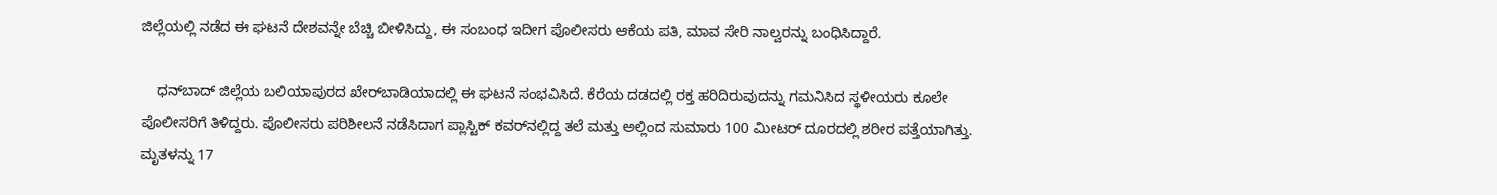ಜಿಲ್ಲೆಯಲ್ಲಿ ನಡೆದ ಈ ಘಟನೆ ದೇಶವನ್ನೇ ಬೆಚ್ಚಿ ಬೀಳಿಸಿದ್ದು, ಈ ಸಂಬಂಧ ಇದೀಗ ಪೊಲೀಸರು ಆಕೆಯ ಪತಿ, ಮಾವ ಸೇರಿ ನಾಲ್ವರನ್ನು ಬಂಧಿಸಿದ್ದಾರೆ.

    ಧನ್‌ಬಾದ್ ಜಿಲ್ಲೆಯ ಬಲಿಯಾಪುರದ ಖೇರ್‌ಬಾಡಿಯಾದಲ್ಲಿ ಈ ಘಟನೆ ಸಂಭವಿಸಿದೆ. ಕೆರೆಯ ದಡದಲ್ಲಿ ರಕ್ತ ಹರಿದಿರುವುದನ್ನು ಗಮನಿಸಿದ ಸ್ಥಳೀಯರು ಕೂಲೇ ಪೊಲೀಸರಿಗೆ ತಿಳಿದ್ದರು. ಪೊಲೀಸರು ಪರಿಶೀಲನೆ ನಡೆಸಿದಾಗ ಪ್ಲಾಸ್ಟಿಕ್‌ ಕವರ್‌ನಲ್ಲಿದ್ದ ತಲೆ ಮತ್ತು ಅಲ್ಲಿಂದ ಸುಮಾರು 100 ಮೀಟರ್‌ ದೂರದಲ್ಲಿ ಶರೀರ ಪತ್ತೆಯಾಗಿತ್ತು. ಮೃತಳನ್ನು 17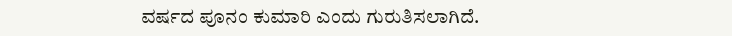ವರ್ಷದ ಪೂನಂ ಕುಮಾರಿ ಎಂದು ಗುರುತಿಸಲಾಗಿದೆ.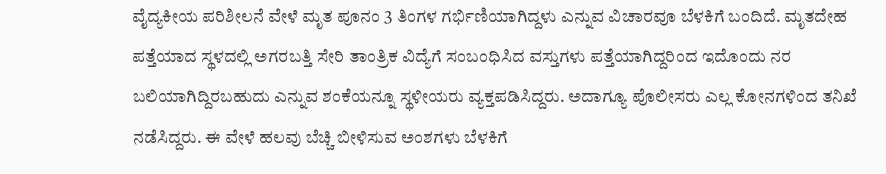ವೈದ್ಯಕೀಯ ಪರಿಶೀಲನೆ ವೇಳೆ ಮೃತ ಪೂನಂ 3 ತಿಂಗಳ ಗರ್ಭಿಣಿಯಾಗಿದ್ದಳು ಎನ್ನುವ ವಿಚಾರವೂ ಬೆಳಕಿಗೆ ಬಂದಿದೆ. ಮೃತದೇಹ ಪತ್ತೆಯಾದ ಸ್ಥಳದಲ್ಲಿ ಅಗರಬತ್ತಿ ಸೇರಿ ತಾಂತ್ರಿಕ ವಿದ್ಯೆಗೆ ಸಂಬಂಧಿಸಿದ ವಸ್ತುಗಳು ಪತ್ತೆಯಾಗಿದ್ದರಿಂದ ಇದೊಂದು ನರ ಬಲಿಯಾಗಿದ್ದಿರಬಹುದು ಎನ್ನುವ ಶಂಕೆಯನ್ನೂ ಸ್ಥಳೀಯರು ವ್ಯಕ್ತಪಡಿಸಿದ್ದರು. ಅದಾಗ್ಯೂ ಪೊಲೀಸರು ಎಲ್ಲ ಕೋನಗಳಿಂದ ತನಿಖೆ ನಡೆಸಿದ್ದರು. ಈ ವೇಳೆ ಹಲವು ಬೆಚ್ಚಿ ಬೀಳಿಸುವ ಅಂಶಗಳು ಬೆಳಕಿಗೆ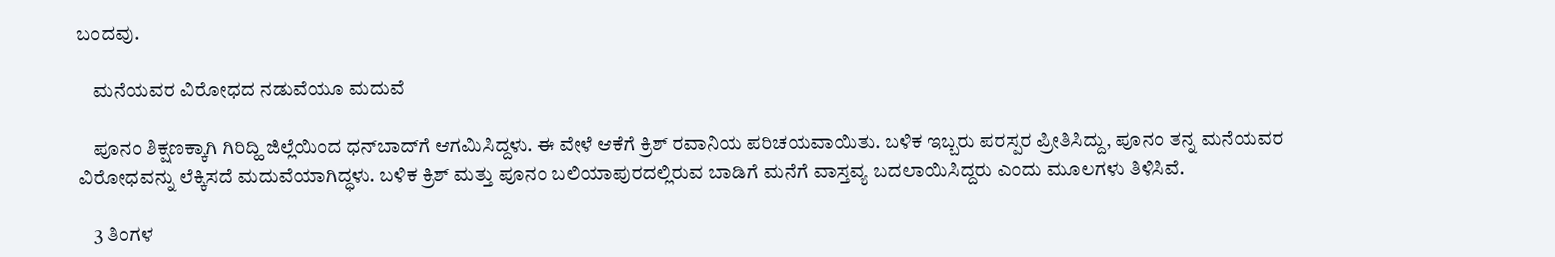ಬಂದವು.

    ಮನೆಯವರ ವಿರೋಧದ ನಡುವೆಯೂ ಮದುವೆ

    ಪೂನಂ ಶಿಕ್ಷಣಕ್ಕಾಗಿ ಗಿರಿದ್ಹಿ ಜಿಲ್ಲೆಯಿಂದ ಧನ್‌ಬಾದ್‌ಗೆ ಆಗಮಿಸಿದ್ದಳು. ಈ ವೇಳೆ ಆಕೆಗೆ ಕ್ರಿಶ್‌ ರವಾನಿಯ ಪರಿಚಯವಾಯಿತು. ಬಳಿಕ ಇಬ್ಬರು ಪರಸ್ಪರ ಪ್ರೀತಿಸಿದ್ದು, ಪೂನಂ ತನ್ನ ಮನೆಯವರ ವಿರೋಧವನ್ನು ಲೆಕ್ಕಿಸದೆ ಮದುವೆಯಾಗಿದ್ಧಳು. ಬಳಿಕ ಕ್ರಿಶ್‌ ಮತ್ತು ಪೂನಂ ಬಲಿಯಾಪುರದಲ್ಲಿರುವ ಬಾಡಿಗೆ ಮನೆಗೆ ವಾಸ್ತವ್ಯ ಬದಲಾಯಿಸಿದ್ದರು ಎಂದು ಮೂಲಗಳು ತಿಳಿಸಿವೆ.

    3 ತಿಂಗಳ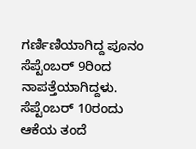ಗರ್ಣಿಣಿಯಾಗಿದ್ದ ಪೂನಂ ಸೆಪ್ಟೆಂಬರ್‌ 9ರಿಂದ ನಾಪತ್ತೆಯಾಗಿದ್ದಳು. ಸೆಪ್ಟೆಂಬರ್‌ 10ರಂದು ಆಕೆಯ ತಂದೆ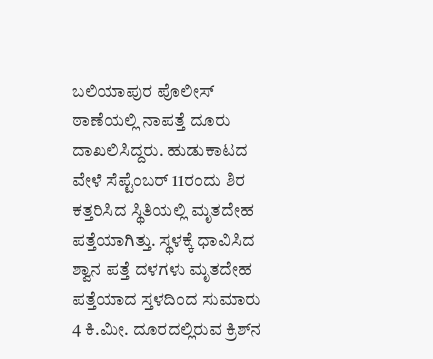ಬಲಿಯಾಪುರ ಪೊಲೀಸ್‌ ಠಾಣೆಯಲ್ಲಿ ನಾಪತ್ತೆ ದೂರು ದಾಖಲಿಸಿದ್ದರು. ಹುಡುಕಾಟದ ವೇಳೆ ಸೆಪ್ಟೆಂಬರ್‌ 11ರಂದು ಶಿರ ಕತ್ತರಿಸಿದ ಸ್ಥಿತಿಯಲ್ಲಿ ಮೃತದೇಹ ಪತ್ತೆಯಾಗಿತ್ತು. ಸ್ಥಳಕ್ಕೆ ಧಾವಿಸಿದ ಶ್ವಾನ ಪತ್ತೆ ದಳಗಳು ಮೃತದೇಹ ಪತ್ತೆಯಾದ ಸ್ತಳದಿಂದ ಸುಮಾರು 4 ಕಿ.ಮೀ. ದೂರದಲ್ಲಿರುವ ಕ್ರಿಶ್‌ನ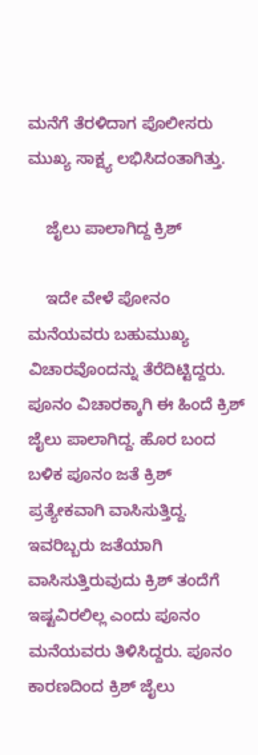ಮನೆಗೆ ತೆರಳಿದಾಗ ಪೊಲೀಸರು ಮುಖ್ಯ ಸಾಕ್ಷ್ಯ ಲಭಿಸಿದಂತಾಗಿತ್ತು.

    ಜೈಲು ಪಾಲಾಗಿದ್ದ ಕ್ರಿಶ್‌

    ಇದೇ ವೇಳೆ ಪೋನಂ ಮನೆಯವರು ಬಹುಮುಖ್ಯ ವಿಚಾರವೊಂದನ್ನು ತೆರೆದಿಟ್ಟಿದ್ದರು. ಪೂನಂ ವಿಚಾರಕ್ಕಾಗಿ ಈ ಹಿಂದೆ ಕ್ರಿಶ್‌ ಜೈಲು ಪಾಲಾಗಿದ್ದ. ಹೊರ ಬಂದ ಬಳಿಕ ಪೂನಂ ಜತೆ ಕ್ರಿಶ್‌ ಪ್ರತ್ಯೇಕವಾಗಿ ವಾಸಿಸುತ್ತಿದ್ದ. ಇವರಿಬ್ಬರು ಜತೆಯಾಗಿ ವಾಸಿಸುತ್ತಿರುವುದು ಕ್ರಿಶ್‌ ತಂದೆಗೆ ಇಷ್ಟವಿರಲಿಲ್ಲ ಎಂದು ಪೂನಂ ಮನೆಯವರು ತಿಳಿಸಿದ್ದರು. ಪೂನಂ ಕಾರಣದಿಂದ ಕ್ರಿಶ್‌ ಜೈಲು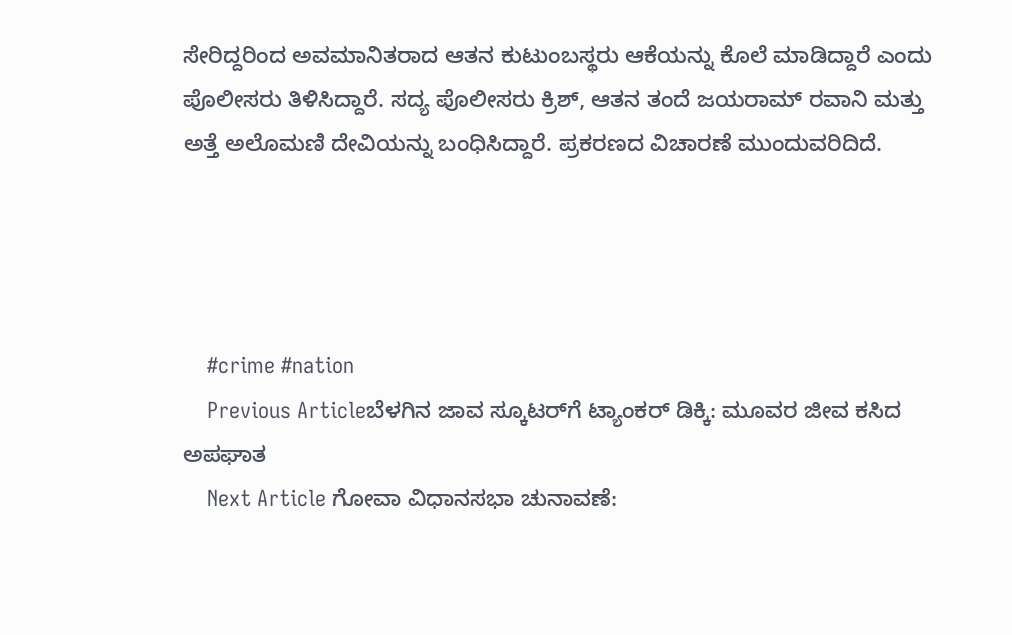ಸೇರಿದ್ದರಿಂದ ಅವಮಾನಿತರಾದ ಆತನ ಕುಟುಂಬಸ್ಥರು ಆಕೆಯನ್ನು ಕೊಲೆ ಮಾಡಿದ್ದಾರೆ ಎಂದು ಪೊಲೀಸರು ತಿಳಿಸಿದ್ದಾರೆ. ಸದ್ಯ ಪೊಲೀಸರು ಕ್ರಿಶ್‌, ಆತನ ತಂದೆ ಜಯರಾಮ್‌ ರವಾನಿ ಮತ್ತು ಅತ್ತೆ ಅಲೊಮಣಿ ದೇವಿಯನ್ನು ಬಂಧಿಸಿದ್ದಾರೆ. ಪ್ರಕರಣದ ವಿಚಾರಣೆ ಮುಂದುವರಿದಿದೆ.




    #crime #nation
    Previous Articleಬೆಳಗಿನ ಜಾವ ಸ್ಕೂಟರ್‌ಗೆ ಟ್ಯಾಂಕರ್ ಡಿಕ್ಕಿ: ಮೂವರ ಜೀವ ಕಸಿದ ಅಪಘಾತ
    Next Article ಗೋವಾ ವಿಧಾನಸಭಾ ಚುನಾವಣೆ: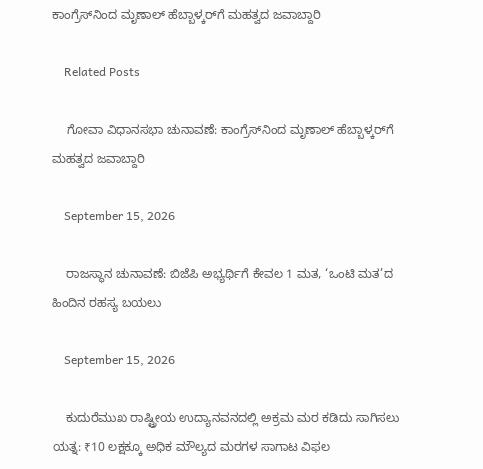ಕಾಂಗ್ರೆಸ್‌ನಿಂದ ಮೃಣಾಲ್ ಹೆಬ್ಬಾಳ್ಕರ್‌ಗೆ ಮಹತ್ವದ ಜವಾಬ್ದಾರಿ

    Related Posts

    ಗೋವಾ ವಿಧಾನಸಭಾ ಚುನಾವಣೆ: ಕಾಂಗ್ರೆಸ್‌ನಿಂದ ಮೃಣಾಲ್ ಹೆಬ್ಬಾಳ್ಕರ್‌ಗೆ ಮಹತ್ವದ ಜವಾಬ್ದಾರಿ

    September 15, 2026

    ರಾಜಸ್ಥಾನ ಚುನಾವಣೆ: ಬಿಜೆಪಿ ಅಭ್ಯರ್ಥಿಗೆ ಕೇವಲ 1 ಮತ, ‘ಒಂಟಿ ಮತ’ದ ಹಿಂದಿನ ರಹಸ್ಯ ಬಯಲು

    September 15, 2026

    ಕುದುರೆಮುಖ ರಾಷ್ಟ್ರೀಯ ಉದ್ಯಾನವನದಲ್ಲಿ ಅಕ್ರಮ ಮರ ಕಡಿದು ಸಾಗಿಸಲು ಯತ್ನ: ₹10 ಲಕ್ಷಕ್ಕೂ ಅಧಿಕ ಮೌಲ್ಯದ ಮರಗಳ ಸಾಗಾಟ ವಿಫಲ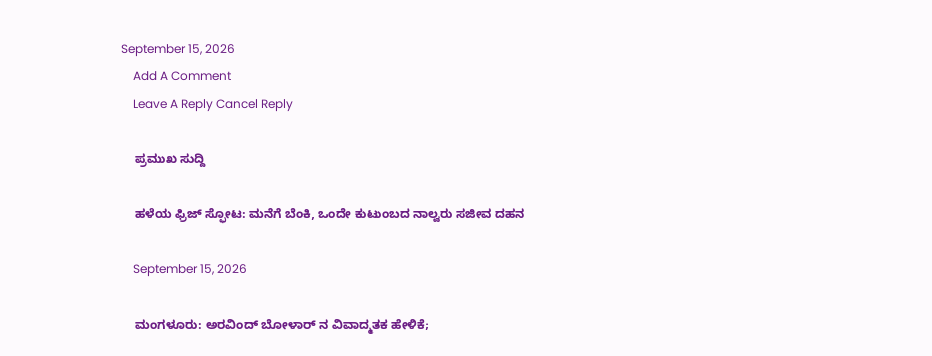September 15, 2026
    Add A Comment
    Leave A Reply Cancel Reply

    ಪ್ರಮುಖ ಸುದ್ದಿ

    ಹಳೆಯ ಫ್ರಿಜ್ ಸ್ಫೋಟ: ಮನೆಗೆ ಬೆಂಕಿ, ಒಂದೇ ಕುಟುಂಬದ ನಾಲ್ವರು ಸಜೀವ ದಹನ

    September 15, 2026

    ಮಂಗಳೂರು: ಅರವಿಂದ್ ಬೋಳಾರ್ ನ ವಿವಾದ್ಮತಕ ಹೇಳಿಕೆ;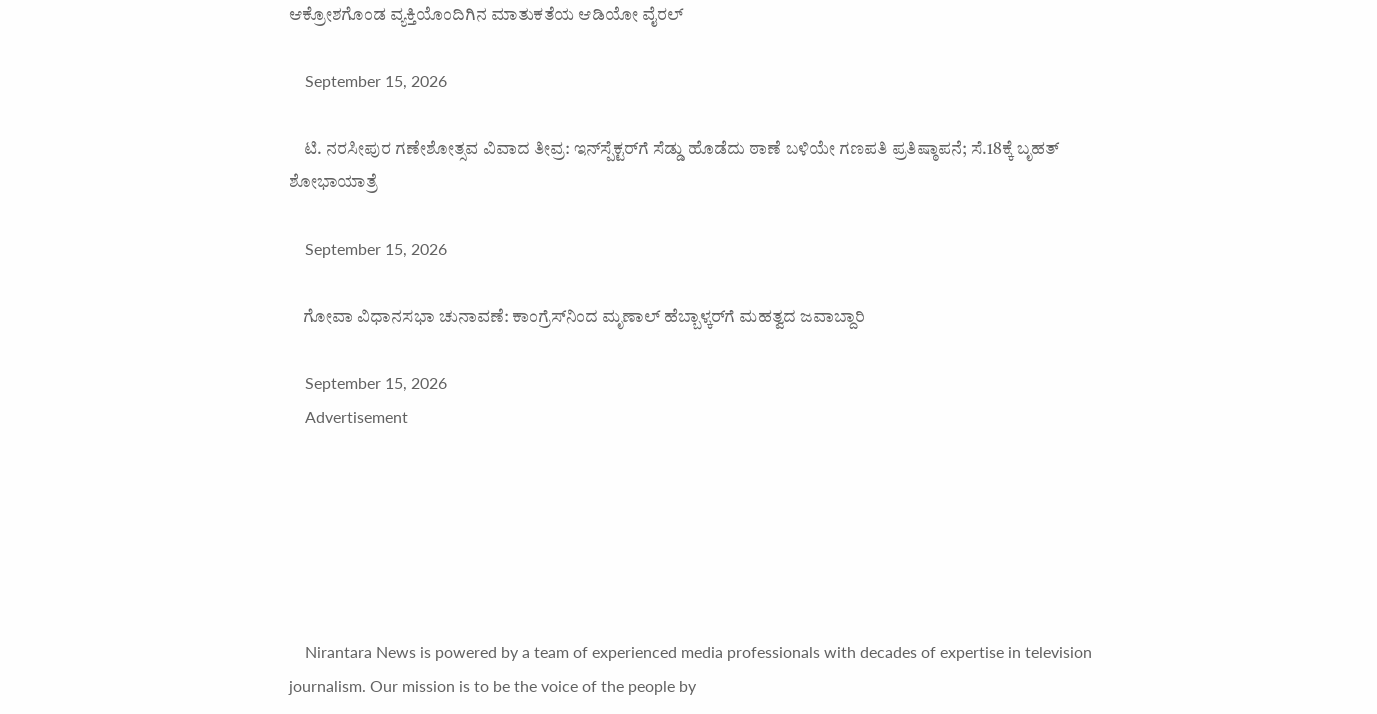ಆಕ್ರೋಶಗೊಂಡ ವ್ಯಕ್ತಿಯೊಂದಿಗಿನ ಮಾತುಕತೆಯ ಆಡಿಯೋ ವೈರಲ್

    September 15, 2026

    ಟಿ. ನರಸೀಪುರ ಗಣೇಶೋತ್ಸವ ವಿವಾದ ತೀವ್ರ: ಇನ್‌ಸ್ಪೆಕ್ಟರ್‌ಗೆ ಸೆಡ್ಡು ಹೊಡೆದು ಠಾಣೆ ಬಳಿಯೇ ಗಣಪತಿ ಪ್ರತಿಷ್ಠಾಪನೆ; ಸೆ.18ಕ್ಕೆ ಬೃಹತ್ ಶೋಭಾಯಾತ್ರೆ

    September 15, 2026

    ಗೋವಾ ವಿಧಾನಸಭಾ ಚುನಾವಣೆ: ಕಾಂಗ್ರೆಸ್‌ನಿಂದ ಮೃಣಾಲ್ ಹೆಬ್ಬಾಳ್ಕರ್‌ಗೆ ಮಹತ್ವದ ಜವಾಬ್ದಾರಿ

    September 15, 2026
    Advertisement






    Nirantara News is powered by a team of experienced media professionals with decades of expertise in television journalism. Our mission is to be the voice of the people by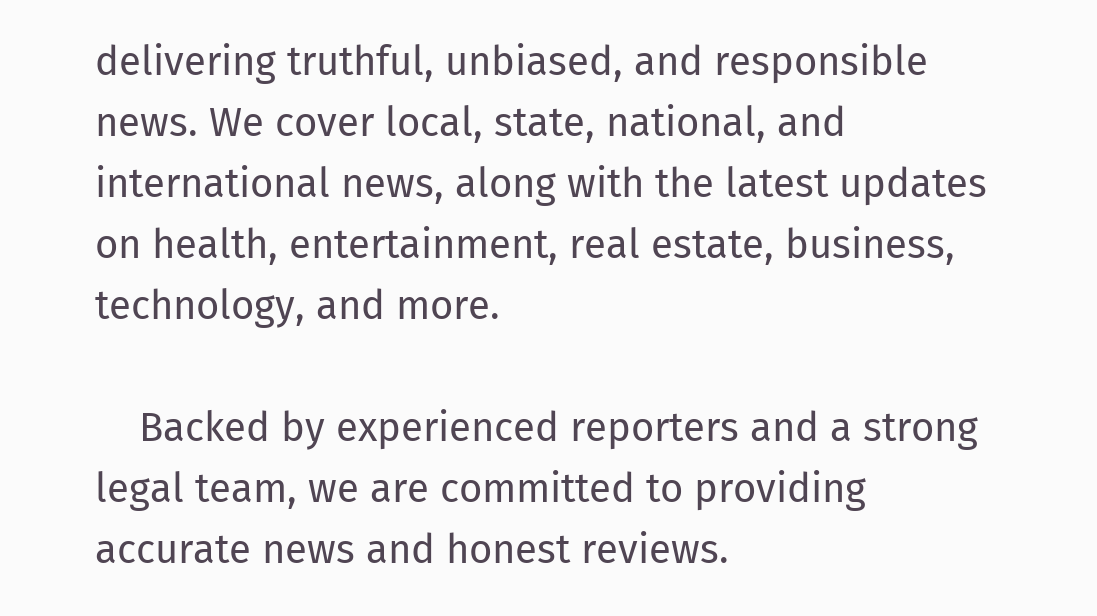delivering truthful, unbiased, and responsible news. We cover local, state, national, and international news, along with the latest updates on health, entertainment, real estate, business, technology, and more.

    Backed by experienced reporters and a strong legal team, we are committed to providing accurate news and honest reviews.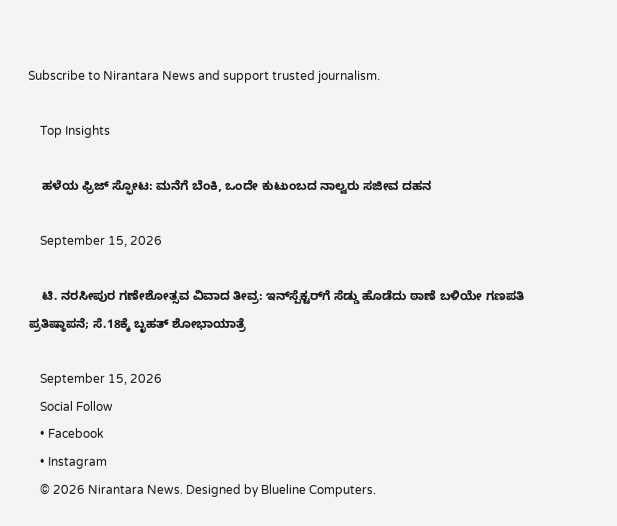Subscribe to Nirantara News and support trusted journalism.

    Top Insights

    ಹಳೆಯ ಫ್ರಿಜ್ ಸ್ಫೋಟ: ಮನೆಗೆ ಬೆಂಕಿ, ಒಂದೇ ಕುಟುಂಬದ ನಾಲ್ವರು ಸಜೀವ ದಹನ

    September 15, 2026

    ಟಿ. ನರಸೀಪುರ ಗಣೇಶೋತ್ಸವ ವಿವಾದ ತೀವ್ರ: ಇನ್‌ಸ್ಪೆಕ್ಟರ್‌ಗೆ ಸೆಡ್ಡು ಹೊಡೆದು ಠಾಣೆ ಬಳಿಯೇ ಗಣಪತಿ ಪ್ರತಿಷ್ಠಾಪನೆ; ಸೆ.18ಕ್ಕೆ ಬೃಹತ್ ಶೋಭಾಯಾತ್ರೆ

    September 15, 2026
    Social Follow
    • Facebook
    • Instagram
    © 2026 Nirantara News. Designed by Blueline Computers.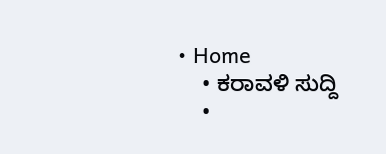• Home
    • ಕರಾವಳಿ ಸುದ್ದಿ
    •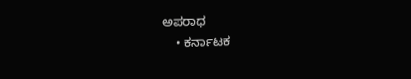ಅಪರಾಧ
    • ಕರ್ನಾಟಕ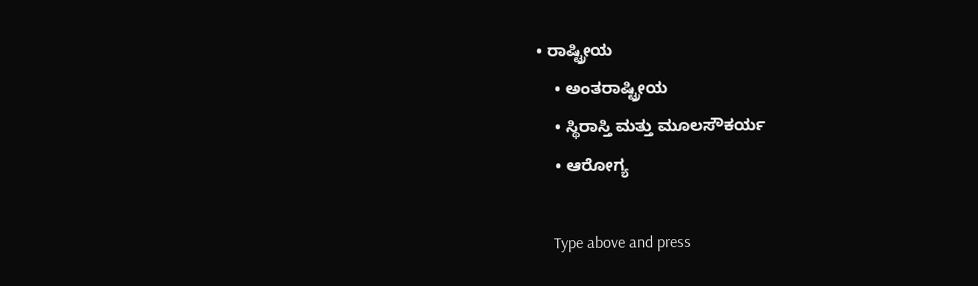• ರಾಷ್ಟ್ರೀಯ
    • ಅಂತರಾಷ್ಟ್ರೀಯ
    • ಸ್ಥಿರಾಸ್ತಿ ಮತ್ತು ಮೂಲಸೌಕರ್ಯ
    • ಆರೋಗ್ಯ

    Type above and press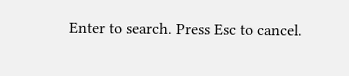Enter to search. Press Esc to cancel.